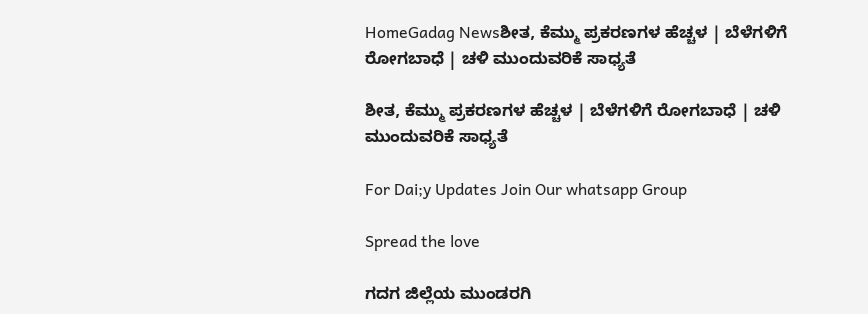HomeGadag Newsಶೀತ, ಕೆಮ್ಮು ಪ್ರಕರಣಗಳ ಹೆಚ್ಚಳ | ಬೆಳೆಗಳಿಗೆ ರೋಗಬಾಧೆ | ಚಳಿ ಮುಂದುವರಿಕೆ ಸಾಧ್ಯತೆ

ಶೀತ, ಕೆಮ್ಮು ಪ್ರಕರಣಗಳ ಹೆಚ್ಚಳ | ಬೆಳೆಗಳಿಗೆ ರೋಗಬಾಧೆ | ಚಳಿ ಮುಂದುವರಿಕೆ ಸಾಧ್ಯತೆ

For Dai;y Updates Join Our whatsapp Group

Spread the love

ಗದಗ ಜಿಲ್ಲೆಯ ಮುಂಡರಗಿ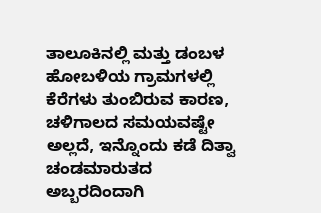ತಾಲೂಕಿನಲ್ಲಿ ಮತ್ತು ಡಂಬಳ ಹೋಬಳಿಯ ಗ್ರಾಮಗಳಲ್ಲಿ ಕೆರೆಗಳು ತುಂಬಿರುವ ಕಾರಣ, ಚಳಿಗಾಲದ ಸಮಯವಷ್ಟೇ ಅಲ್ಲದೆ, ಇನ್ನೊಂದು ಕಡೆ ದಿತ್ವಾ ಚಂಡಮಾರುತದ ಅಬ್ಬರದಿಂದಾಗಿ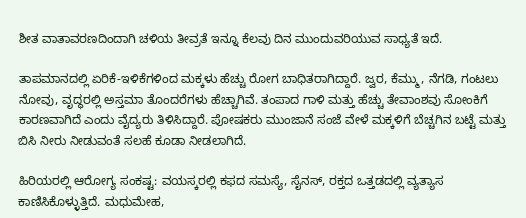ಶೀತ ವಾತಾವರಣದಿಂದಾಗಿ ಚಳಿಯ ತೀವ್ರತೆ ಇನ್ನೂ ಕೆಲವು ದಿನ ಮುಂದುವರಿಯುವ ಸಾಧ್ಯತೆ ಇದೆ.

ತಾಪಮಾನದಲ್ಲಿ ಏರಿಕೆ-ಇಳಿಕೆಗಳಿಂದ ಮಕ್ಕಳು ಹೆಚ್ಚು ರೋಗ ಬಾಧಿತರಾಗಿದ್ದಾರೆ. ಜ್ವರ, ಕೆಮ್ಮು, ನೆಗಡಿ, ಗಂಟಲು ನೋವು, ವೃದ್ಧರಲ್ಲಿ ಅಸ್ತಮಾ ತೊಂದರೆಗಳು ಹೆಚ್ಚಾಗಿವೆ. ತಂಪಾದ ಗಾಳಿ ಮತ್ತು ಹೆಚ್ಚು ತೇವಾಂಶವು ಸೋಂಕಿಗೆ ಕಾರಣವಾಗಿದೆ ಎಂದು ವೈದ್ಯರು ತಿಳಿಸಿದ್ದಾರೆ. ಪೋಷಕರು ಮುಂಜಾನೆ ಸಂಜೆ ವೇಳೆ ಮಕ್ಕಳಿಗೆ ಬೆಚ್ಚಗಿನ ಬಟ್ಟೆ ಮತ್ತು ಬಿಸಿ ನೀರು ನೀಡುವಂತೆ ಸಲಹೆ ಕೂಡಾ ನೀಡಲಾಗಿದೆ.

ಹಿರಿಯರಲ್ಲಿ ಆರೋಗ್ಯ ಸಂಕಷ್ಟ: ವಯಸ್ಕರಲ್ಲಿ ಕಫದ ಸಮಸ್ಯೆ, ಸೈನಸ್, ರಕ್ತದ ಒತ್ತಡದಲ್ಲಿ ವ್ಯತ್ಯಾಸ ಕಾಣಿಸಿಕೊಳ್ಳುತ್ತಿದೆ. ಮಧುಮೇಹ,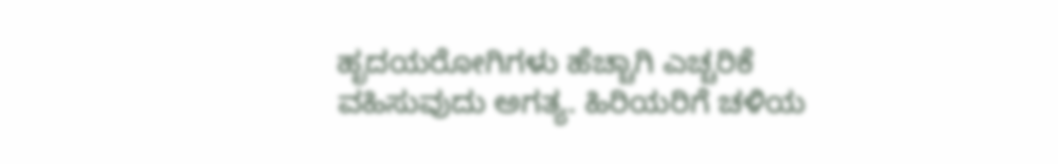ಹೃದಯರೋಗಿಗಳು ಹೆಚ್ಚಾಗಿ ಎಚ್ಚರಿಕೆ ವಹಿಸುವುದು ಅಗತ್ಯ. ಹಿರಿಯರಿಗೆ ಚಳಿಯ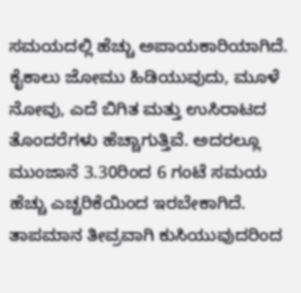ಸಮಯದಲ್ಲಿ ಹೆಚ್ಚು ಅಪಾಯಕಾರಿಯಾಗಿದೆ. ಕೈಕಾಲು ಜೋಮು ಹಿಡಿಯುವುದು, ಮೂಳೆ ನೋವು, ಎದೆ ಬಿಗಿತ ಮತ್ತು ಉಸಿರಾಟದ ತೊಂದರೆಗಳು ಹೆಚ್ಚಾಗುತ್ತಿವೆ. ಅದರಲ್ಲೂ ಮುಂಜಾನೆ 3.30ರಿಂದ 6 ಗಂಟೆ ಸಮಯ ಹೆಚ್ಚು ಎಚ್ಚರಿಕೆಯಿಂದ ಇರಬೇಕಾಗಿದೆ. ತಾಪಮಾನ ತೀವ್ರವಾಗಿ ಕುಸಿಯುವುದರಿಂದ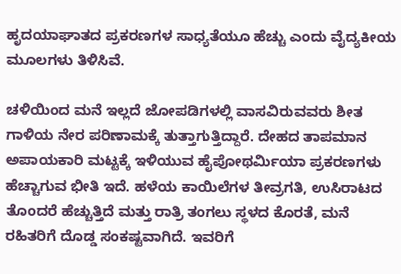ಹೃದಯಾಘಾತದ ಪ್ರಕರಣಗಳ ಸಾಧ್ಯತೆಯೂ ಹೆಚ್ಚು ಎಂದು ವೈದ್ಯಕೀಯ ಮೂಲಗಳು ತಿಳಿಸಿವೆ.

ಚಳಿಯಿಂದ ಮನೆ ಇಲ್ಲದೆ ಜೋಪಡಿಗಳಲ್ಲಿ ವಾಸವಿರುವವರು ಶೀತ ಗಾಳಿಯ ನೇರ ಪರಿಣಾಮಕ್ಕೆ ತುತ್ತಾಗುತ್ತಿದ್ದಾರೆ. ದೇಹದ ತಾಪಮಾನ ಅಪಾಯಕಾರಿ ಮಟ್ಟಕ್ಕೆ ಇಳಿಯುವ ಹೈಪೋಥರ್ಮಿಯಾ ಪ್ರಕರಣಗಳು ಹೆಚ್ಚಾಗುವ ಭೀತಿ ಇದೆ. ಹಳೆಯ ಕಾಯಿಲೆಗಳ ತೀವ್ರಗತಿ, ಉಸಿರಾಟದ ತೊಂದರೆ ಹೆಚ್ಚುತ್ತಿದೆ ಮತ್ತು ರಾತ್ರಿ ತಂಗಲು ಸ್ಥಳದ ಕೊರತೆ, ಮನೆ ರಹಿತರಿಗೆ ದೊಡ್ಡ ಸಂಕಷ್ಟವಾಗಿದೆ. ಇವರಿಗೆ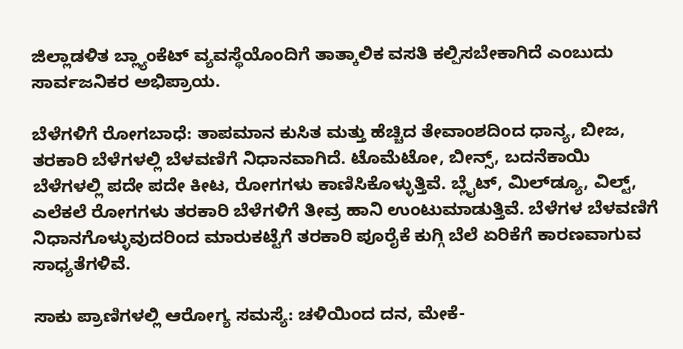ಜಿಲ್ಲಾಡಳಿತ ಬ್ಲ್ಯಾಂಕೆಟ್ ವ್ಯವಸ್ಥೆಯೊಂದಿಗೆ ತಾತ್ಕಾಲಿಕ ವಸತಿ ಕಲ್ಪಿಸಬೇಕಾಗಿದೆ ಎಂಬುದು ಸಾರ್ವಜನಿಕರ ಅಭಿಪ್ರಾಯ.

ಬೆಳೆಗಳಿಗೆ ರೋಗಬಾಧೆ: ತಾಪಮಾನ ಕುಸಿತ ಮತ್ತು ಹೆಚ್ಚಿದ ತೇವಾಂಶದಿಂದ ಧಾನ್ಯ, ಬೀಜ, ತರಕಾರಿ ಬೆಳೆಗಳಲ್ಲಿ ಬೆಳವಣಿಗೆ ನಿಧಾನವಾಗಿದೆ. ಟೊಮೆಟೋ, ಬೀನ್ಸ್, ಬದನೆಕಾಯಿ ಬೆಳೆಗಳಲ್ಲಿ ಪದೇ ಪದೇ ಕೀಟ, ರೋಗಗಳು ಕಾಣಿಸಿಕೊಳ್ಳುತ್ತಿವೆ. ಬ್ಲೈಟ್, ಮಿಲ್‌ಡ್ಯೂ, ವಿಲ್ಟ್, ಎಲೆಕಲೆ ರೋಗಗಳು ತರಕಾರಿ ಬೆಳೆಗಳಿಗೆ ತೀವ್ರ ಹಾನಿ ಉಂಟುಮಾಡುತ್ತಿವೆ. ಬೆಳೆಗಳ ಬೆಳವಣಿಗೆ ನಿಧಾನಗೊಳ್ಳುವುದರಿಂದ ಮಾರುಕಟ್ಟೆಗೆ ತರಕಾರಿ ಪೂರೈಕೆ ಕುಗ್ಗಿ ಬೆಲೆ ಏರಿಕೆಗೆ ಕಾರಣವಾಗುವ ಸಾಧ್ಯತೆಗಳಿವೆ.

ಸಾಕು ಪ್ರಾಣಿಗಳಲ್ಲಿ ಆರೋಗ್ಯ ಸಮಸ್ಯೆ: ಚಳಿಯಿಂದ ದನ, ಮೇಕೆ-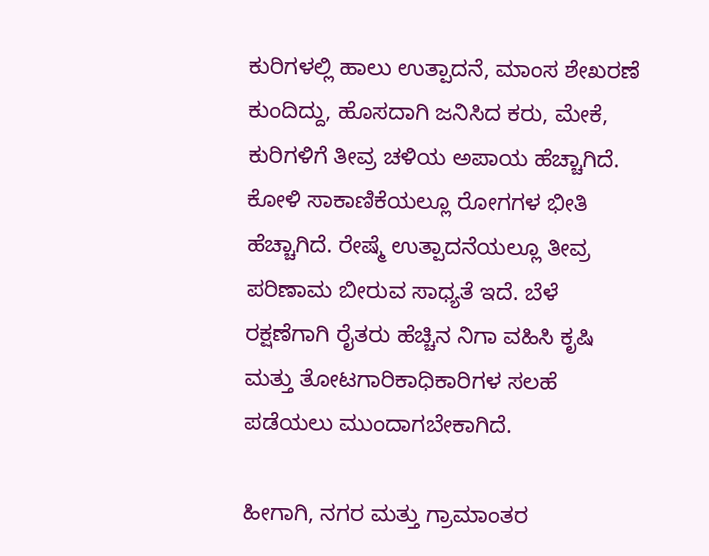ಕುರಿಗಳಲ್ಲಿ ಹಾಲು ಉತ್ಪಾದನೆ, ಮಾಂಸ ಶೇಖರಣೆ ಕುಂದಿದ್ದು, ಹೊಸದಾಗಿ ಜನಿಸಿದ ಕರು, ಮೇಕೆ, ಕುರಿಗಳಿಗೆ ತೀವ್ರ ಚಳಿಯ ಅಪಾಯ ಹೆಚ್ಚಾಗಿದೆ. ಕೋಳಿ ಸಾಕಾಣಿಕೆಯಲ್ಲೂ ರೋಗಗಳ ಭೀತಿ ಹೆಚ್ಚಾಗಿದೆ. ರೇಷ್ಮೆ ಉತ್ಪಾದನೆಯಲ್ಲೂ ತೀವ್ರ ಪರಿಣಾಮ ಬೀರುವ ಸಾಧ್ಯತೆ ಇದೆ. ಬೆಳೆ ರಕ್ಷಣೆಗಾಗಿ ರೈತರು ಹೆಚ್ಚಿನ ನಿಗಾ ವಹಿಸಿ ಕೃಷಿ ಮತ್ತು ತೋಟಗಾರಿಕಾಧಿಕಾರಿಗಳ ಸಲಹೆ ಪಡೆಯಲು ಮುಂದಾಗಬೇಕಾಗಿದೆ.

ಹೀಗಾಗಿ, ನಗರ ಮತ್ತು ಗ್ರಾಮಾಂತರ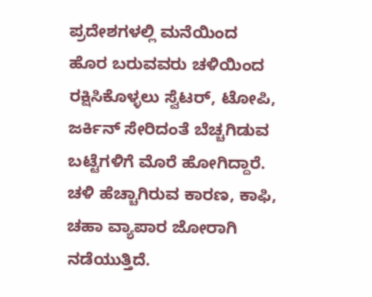ಪ್ರದೇಶಗಳಲ್ಲಿ ಮನೆಯಿಂದ ಹೊರ ಬರುವವರು ಚಳಿಯಿಂದ ರಕ್ಷಿಸಿಕೊಳ್ಳಲು ಸ್ವೆಟರ್, ಟೋಪಿ, ಜರ್ಕಿನ್ ಸೇರಿದಂತೆ ಬೆಚ್ಚಗಿಡುವ ಬಟ್ಟೆಗಳಿಗೆ ಮೊರೆ ಹೋಗಿದ್ದಾರೆ. ಚಳಿ ಹೆಚ್ಚಾಗಿರುವ ಕಾರಣ, ಕಾಫಿ, ಚಹಾ ವ್ಯಾಪಾರ ಜೋರಾಗಿ ನಡೆಯುತ್ತಿದೆ.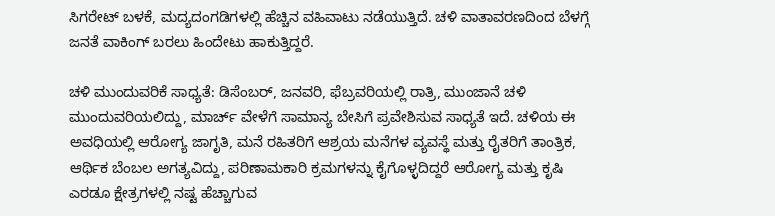ಸಿಗರೇಟ್ ಬಳಕೆ, ಮದ್ಯದಂಗಡಿಗಳಲ್ಲಿ ಹೆಚ್ಚಿನ ವಹಿವಾಟು ನಡೆಯುತ್ತಿದೆ. ಚಳಿ ವಾತಾವರಣದಿಂದ ಬೆಳಗ್ಗೆ ಜನತೆ ವಾಕಿಂಗ್ ಬರಲು ಹಿಂದೇಟು ಹಾಕುತ್ತಿದ್ದರೆ.

ಚಳಿ ಮುಂದುವರಿಕೆ ಸಾಧ್ಯತೆ: ಡಿಸೆಂಬರ್, ಜನವರಿ, ಫೆಬ್ರವರಿಯಲ್ಲಿ ರಾತ್ರಿ, ಮುಂಜಾನೆ ಚಳಿ ಮುಂದುವರಿಯಲಿದ್ದು, ಮಾರ್ಚ್ ವೇಳೆಗೆ ಸಾಮಾನ್ಯ ಬೇಸಿಗೆ ಪ್ರವೇಶಿಸುವ ಸಾಧ್ಯತೆ ಇದೆ. ಚಳಿಯ ಈ ಅವಧಿಯಲ್ಲಿ ಆರೋಗ್ಯ ಜಾಗೃತಿ, ಮನೆ ರಹಿತರಿಗೆ ಆಶ್ರಯ ಮನೆಗಳ ವ್ಯವಸ್ಥೆ ಮತ್ತು ರೈತರಿಗೆ ತಾಂತ್ರಿಕ, ಆರ್ಥಿಕ ಬೆಂಬಲ ಅಗತ್ಯವಿದ್ದು, ಪರಿಣಾಮಕಾರಿ ಕ್ರಮಗಳನ್ನು ಕೈಗೊಳ್ಳದಿದ್ದರೆ ಆರೋಗ್ಯ ಮತ್ತು ಕೃಷಿ ಎರಡೂ ಕ್ಷೇತ್ರಗಳಲ್ಲಿ ನಷ್ಟ ಹೆಚ್ಚಾಗುವ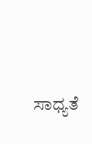ಸಾಧ್ಯತೆ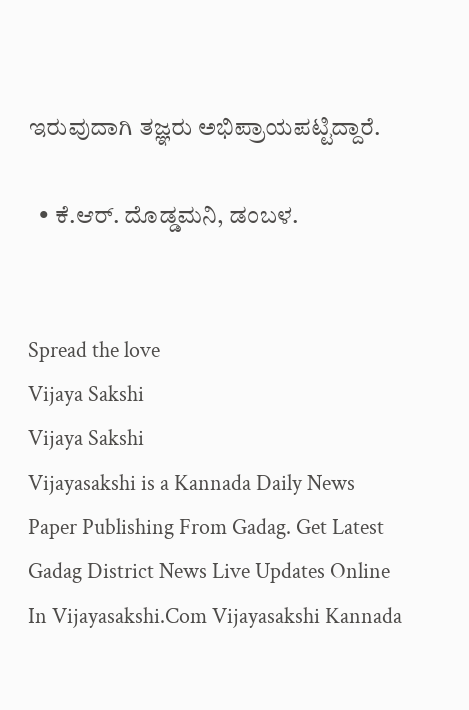ಇರುವುದಾಗಿ ತಜ್ಞರು ಅಭಿಪ್ರಾಯಪಟ್ಟಿದ್ದಾರೆ.

  • ಕೆ.ಆರ್. ದೊಡ್ಡಮನಿ, ಡಂಬಳ.


Spread the love
Vijaya Sakshi
Vijaya Sakshi
Vijayasakshi is a Kannada Daily News Paper Publishing From Gadag. Get Latest Gadag District News Live Updates Online In Vijayasakshi.Com Vijayasakshi Kannada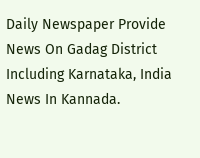Daily Newspaper Provide News On Gadag District Including Karnataka, India News In Kannada.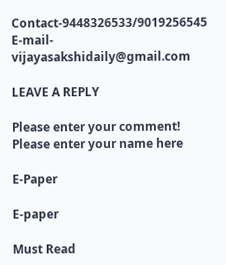Contact-9448326533/9019256545 E-mail-vijayasakshidaily@gmail.com

LEAVE A REPLY

Please enter your comment!
Please enter your name here

E-Paper

E-paper

Must Read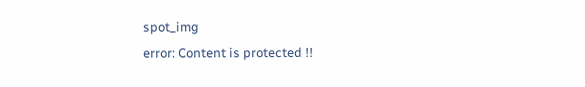spot_img
error: Content is protected !!